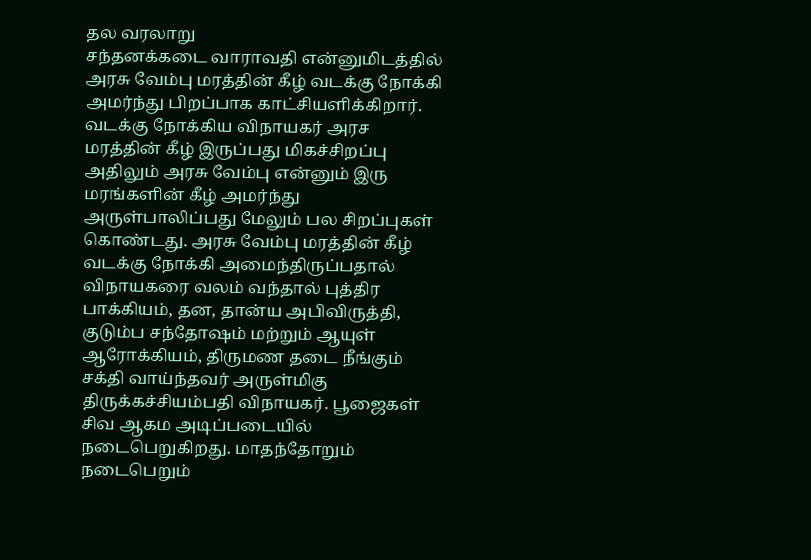தல வரலாறு
சந்தனக்கடை வாராவதி என்னுமிடத்தில் அரசு வேம்பு மரத்தின் கீழ் வடக்கு நோக்கி அமர்ந்து பிறப்பாக காட்சியளிக்கிறார். வடக்கு நோக்கிய விநாயகர் அரச மரத்தின் கீழ் இருப்பது மிகச்சிறப்பு அதிலும் அரசு வேம்பு என்னும் இரு மரங்களின் கீழ் அமர்ந்து அருள்பாலிப்பது மேலும் பல சிறப்புகள் கொண்டது. அரசு வேம்பு மரத்தின் கீழ் வடக்கு நோக்கி அமைந்திருப்பதால் விநாயகரை வலம் வந்தால் புத்திர பாக்கியம், தன, தான்ய அபிவிருத்தி, குடும்ப சந்தோஷம் மற்றும் ஆயுள் ஆரோக்கியம், திருமண தடை நீங்கும் சக்தி வாய்ந்தவர் அருள்மிகு திருக்கச்சியம்பதி விநாயகர். பூஜைகள் சிவ ஆகம அடிப்படையில் நடைபெறுகிறது. மாதந்தோறும் நடைபெறும்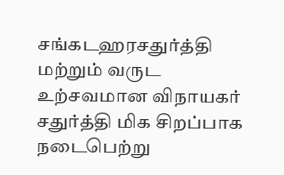சங்கடஹரசதுர்த்தி மற்றும் வருட உற்சவமான விநாயகர் சதுர்த்தி மிக சிறப்பாக நடைபெற்று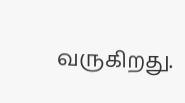வருகிறது.